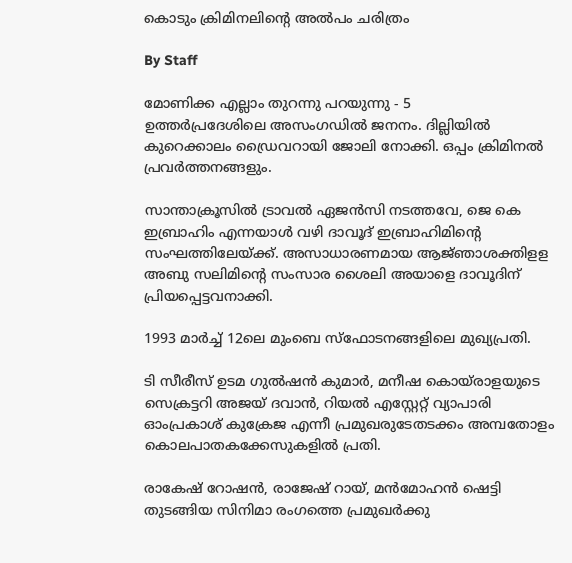കൊടും ക്രിമിനലിന്റെ അല്‍പം ചരിത്രം

By Staff

മോണിക്ക എല്ലാം തുറന്നു പറയുന്നു - 5
ഉത്തര്‍പ്രദേശിലെ അസംഗഡില്‍ ജനനം. ദില്ലിയില്‍ കുറെക്കാലം ഡ്രൈവറായി ജോലി നോക്കി. ഒപ്പം ക്രിമിനല്‍ പ്രവര്‍ത്തനങ്ങളും.

സാന്താക്രൂസില്‍ ട്രാവല്‍ ഏജന്‍സി നടത്തവേ, ജെ കെ ഇബ്രാഹിം എന്നയാള്‍ വഴി ദാവൂദ് ഇബ്രാഹിമിന്റെ സംഘത്തിലേയ്ക്ക്. അസാധാരണമായ ആജ്‍ഞാശക്തിളള അബു സലിമിന്റെ സംസാര ശൈലി അയാളെ ദാവൂദിന് പ്രിയപ്പെട്ടവനാക്കി.

1993 മാര്‍ച്ച് 12ലെ മുംബെ സ്ഫോടനങ്ങളിലെ മുഖ്യപ്രതി.

ടി സീരീസ് ഉടമ ഗുല്‍ഷന്‍ കുമാര്‍, മനീഷ കൊയ്‍രാളയുടെ സെക്രട്ടറി അജയ് ദവാന്‍, റിയല്‍ എസ്റ്റേറ്റ് വ്യാപാരി ഓംപ്രകാശ് കുക്രേജ എന്നീ പ്രമുഖരുടേതടക്കം അമ്പതോളം കൊലപാതകക്കേസുകളില്‍ പ്രതി.

രാകേഷ് റോഷന്‍, രാജേഷ് റായ്, മന്‍മോഹന്‍ ഷെട്ടി തുടങ്ങിയ സിനിമാ രംഗത്തെ പ്രമുഖര്‍ക്കു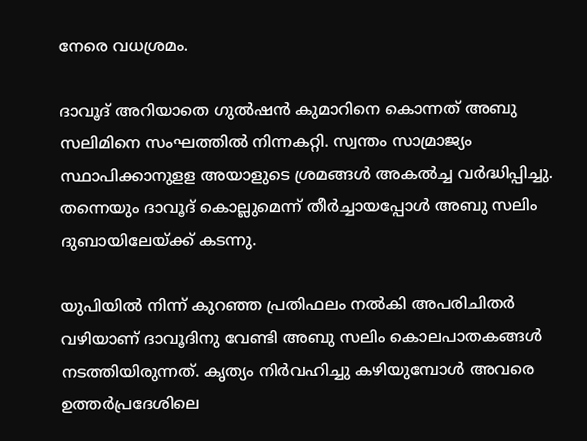നേരെ വധശ്രമം.

ദാവൂദ് അറിയാതെ ഗുല്‍ഷന്‍ കുമാറിനെ കൊന്നത് അബു സലിമിനെ സംഘത്തില്‍ നിന്നകറ്റി. സ്വന്തം സാമ്രാജ്യം സ്ഥാപിക്കാനുളള അയാളുടെ ശ്രമങ്ങള്‍ അകല്‍ച്ച വര്‍ദ്ധിപ്പിച്ചു. തന്നെയും ദാവൂദ് കൊല്ലുമെന്ന് തീര്‍ച്ചായപ്പോള്‍ അബു സലിം ദുബായിലേയ്ക്ക് കടന്നു.

യുപിയില്‍ നിന്ന് കുറഞ്ഞ പ്രതിഫലം നല്‍കി അപരിചിതര്‍ വഴിയാണ് ദാവൂദിനു വേണ്ടി അബു സലിം കൊലപാതകങ്ങള്‍ നടത്തിയിരുന്നത്. കൃത്യം നിര്‍വഹിച്ചു കഴിയുമ്പോള്‍ അവരെ ഉത്തര്‍പ്രദേശിലെ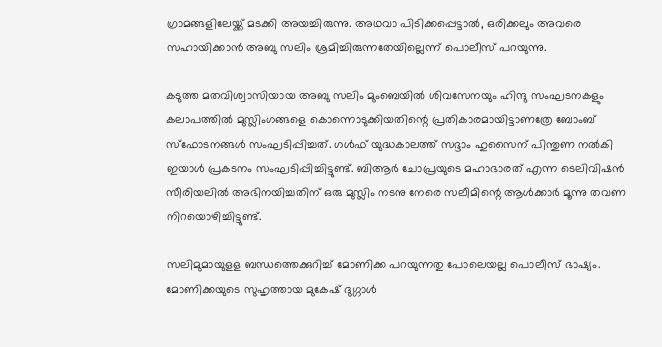ഗ്രാമങ്ങളിലേയ്ക്ക് മടക്കി അയച്ചിരുന്നു. അഥവാ പിടിക്കപ്പെട്ടാല്‍, ഒരിക്കലും അവരെ സഹായിക്കാന്‍ അബു സലിം ശ്രമിച്ചിരുന്നതേയില്ലെന്ന് പൊലീസ് പറയുന്നു.

കടുത്ത മതവിശ്വാസിയായ അബു സലിം മുംബെയില്‍ ശിവസേനയും ഹിന്ദു സംഘടനകളും കലാപത്തില്‍ മുസ്ലിംഗങ്ങളെ കൊന്നൊടുക്കിയതിന്റെ പ്രതികാരമായിട്ടാണത്രേ ബോംബ് സ്ഫോടനങ്ങള്‍ സംഘടിപ്പിച്ചത്. ഗള്‍ഫ് യുദ്ധകാലത്ത് സദ്ദാം ഹുസൈന് പിന്തുണ നല്‍കി ഇയാള്‍ പ്രകടനം സംഘടിപ്പിച്ചിട്ടുണ്ട്. ബിആര്‍ ചോപ്രയുടെ മഹാഭാരത് എന്ന ടെലിവിഷന്‍ സീരിയലില്‍ അഭിനയിച്ചതിന് ഒരു മുസ്ലിം നടനു നേരെ സലീമിന്റെ ആള്‍ക്കാര്‍ മൂന്നു തവണ നിറയൊഴിച്ചിട്ടുണ്ട്.

സലിമുമായുളള ബന്ധത്തെക്കുറിച്ച് മോണിക്ക പറയുന്നതു പോലെയല്ല പൊലീസ് ഭാഷ്യം. മോണിക്കയുടെ സുഹൃത്തായ മുകേഷ് ദുഗ്ഗാള്‍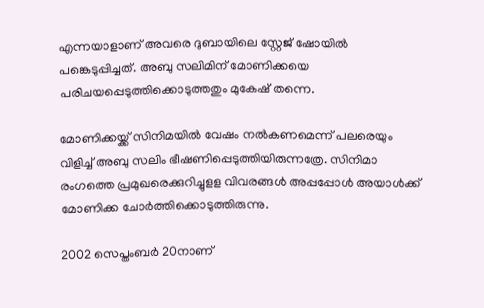എന്നയാളാണ് അവരെ ദുബായിലെ സ്റ്റേജ് ഷോയില്‍ പങ്കെടുപ്പിച്ചത്. അബു സലിമിന് മോണിക്കയെ പരിചയപ്പെടുത്തിക്കൊടുത്തതും മുകേഷ് തന്നെ.

മോണിക്കയ്ക്ക് സിനിമയില്‍ വേഷം നല്‍കണമെന്ന് പലരെയും വിളിച്ച് അബു സലിം ഭീഷണിപ്പെടുത്തിയിരുന്നത്രേ. സിനിമാ രംഗത്തെ പ്രമുഖരെക്കുറിച്ചുളള വിവരങ്ങള്‍ അപ്പപ്പോള്‍ അയാള്‍ക്ക് മോണിക്ക ചോര്‍ത്തിക്കൊടുത്തിരുന്നു.

2002 സെപ്തംബര്‍ 20നാണ്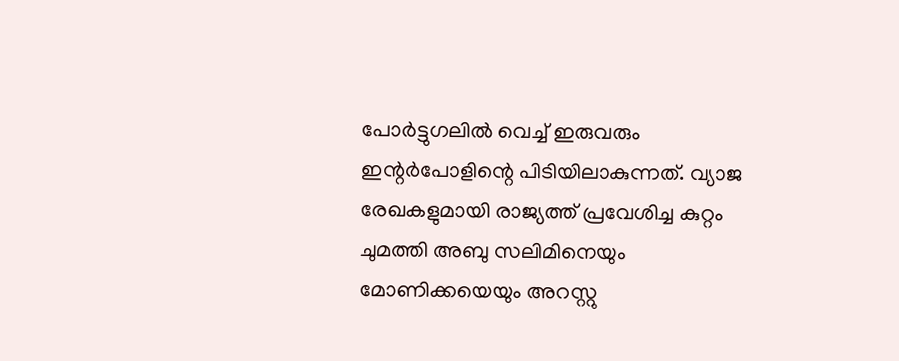പോര്‍ട്ടുഗലില്‍ വെച്ച് ഇരുവരും ഇന്റര്‍പോളിന്റെ പിടിയിലാകുന്നത്. വ്യാജ രേഖകളുമായി രാജ്യത്ത് പ്രവേശിച്ച കുറ്റം ചുമത്തി അബു സലിമിനെയും മോണിക്കയെയും അറസ്റ്റു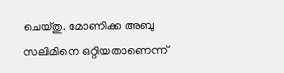ചെയ്തു. മോണിക്ക അബു സലിമിനെ ഒറ്റിയതാണെന്ന്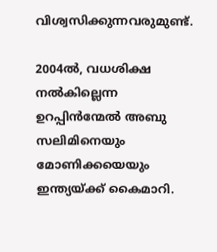വിശ്വസിക്കുന്നവരുമുണ്ട്.

2004ല്‍, വധശിക്ഷ നല്‍കില്ലെന്ന ഉറപ്പിന്‍ന്മേല്‍ അബു സലിമിനെയും മോണിക്കയെയും ഇന്ത്യയ്ക്ക് കൈമാറി.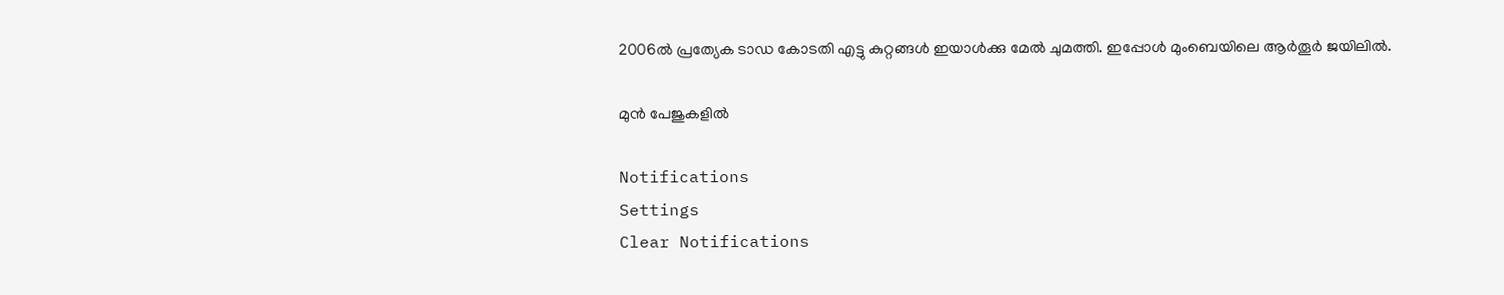2006ല്‍ പ്രത്യേക ടാഡ കോടതി എട്ടു കുറ്റങ്ങള്‍ ഇയാള്‍ക്കു മേല്‍ ചുമത്തി. ഇപ്പോള്‍ മുംബെയിലെ ആര്‍തൂര്‍ ജയിലില്‍.

മുന്‍ പേജുകളില്‍

Notifications
Settings
Clear Notifications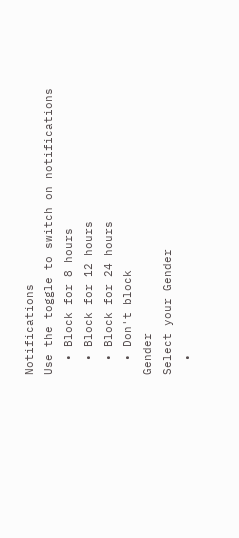Notifications
Use the toggle to switch on notifications
  • Block for 8 hours
  • Block for 12 hours
  • Block for 24 hours
  • Don't block
Gender
Select your Gender
  •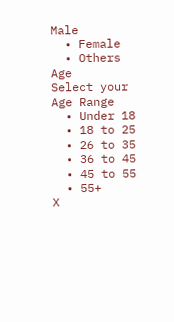Male
  • Female
  • Others
Age
Select your Age Range
  • Under 18
  • 18 to 25
  • 26 to 35
  • 36 to 45
  • 45 to 55
  • 55+
X